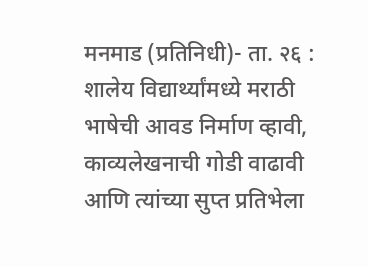मनमाड (प्रतिनिधी)- ता. २६ :
शालेय विद्यार्थ्यांमध्ये मराठी भाषेची आवड निर्माण व्हावी, काव्यलेखनाची गोडी वाढावी आणि त्यांच्या सुप्त प्रतिभेला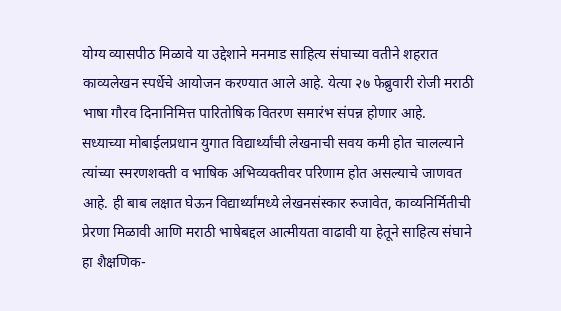योग्य व्यासपीठ मिळावे या उद्देशाने मनमाड साहित्य संघाच्या वतीने शहरात काव्यलेखन स्पर्धेचे आयोजन करण्यात आले आहे. येत्या २७ फेब्रुवारी रोजी मराठी भाषा गौरव दिनानिमित्त पारितोषिक वितरण समारंभ संपन्न होणार आहे.
सध्याच्या मोबाईलप्रधान युगात विद्यार्थ्यांची लेखनाची सवय कमी होत चालल्याने त्यांच्या स्मरणशक्ती व भाषिक अभिव्यक्तीवर परिणाम होत असल्याचे जाणवत आहे. ही बाब लक्षात घेऊन विद्यार्थ्यांमध्ये लेखनसंस्कार रुजावेत, काव्यनिर्मितीची प्रेरणा मिळावी आणि मराठी भाषेबद्दल आत्मीयता वाढावी या हेतूने साहित्य संघाने हा शैक्षणिक-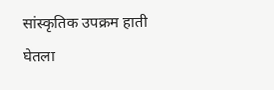सांस्कृतिक उपक्रम हाती घेतला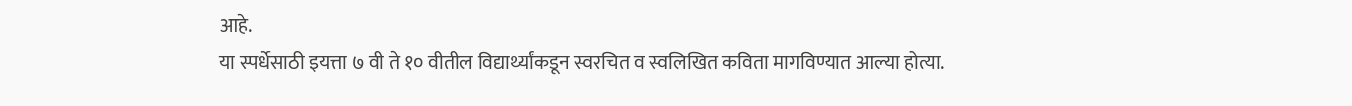आहे.
या स्पर्धेसाठी इयत्ता ७ वी ते १० वीतील विद्यार्थ्यांकडून स्वरचित व स्वलिखित कविता मागविण्यात आल्या होत्या.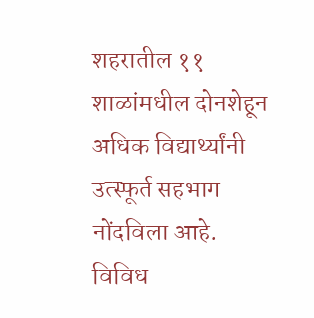शहरातील ११ शाळांमधील दोनशेहून अधिक विद्यार्थ्यांनी उत्स्फूर्त सहभाग नोंदविला आहे. विविध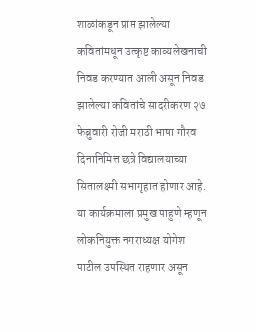शाळांकडून प्राप्त झालेल्या कवितांमधून उत्कृष्ट काव्यलेखनाची निवड करण्यात आली असून निवड झालेल्या कवितांचे सादरीकरण २७ फेब्रुवारी रोजी मराठी भाषा गौरव दिनानिमित्त छत्रे विद्यालयाच्या सितालक्ष्मी सभागृहात होणार आहे.
या कार्यक्रमाला प्रमुख पाहुणे म्हणून लोकनियुक्त नगराध्यक्ष योगेश पाटील उपस्थित राहणार असून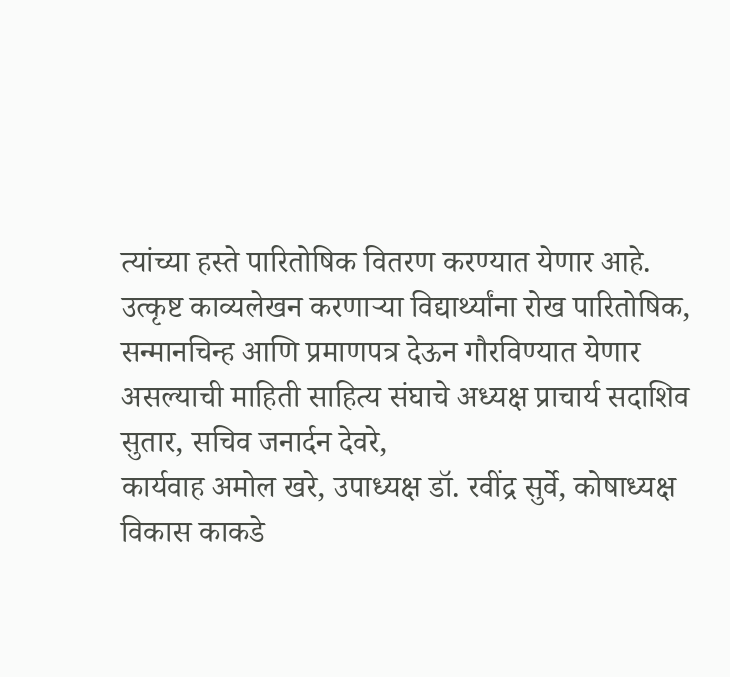त्यांच्या हस्ते पारितोषिक वितरण करण्यात येणार आहे.
उत्कृष्ट काव्यलेखन करणाऱ्या विद्यार्थ्यांना रोख पारितोषिक, सन्मानचिन्ह आणि प्रमाणपत्र देऊन गौरविण्यात येणार असल्याची माहिती साहित्य संघाचे अध्यक्ष प्राचार्य सदाशिव सुतार, सचिव जनार्दन देवरे,
कार्यवाह अमोल खरे, उपाध्यक्ष डॉ. रवींद्र सुर्वे, कोषाध्यक्ष विकास काकडे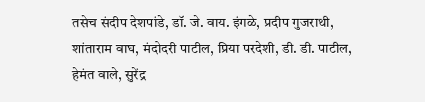तसेच संदीप देशपांडे, डॉ. जे. वाय. इंगळे, प्रदीप गुजराथी, शांताराम वाघ, मंदोदरी पाटील, प्रिया परदेशी, डी. डी. पाटील, हेमंत वाले, सुरेंद्र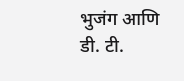भुजंग आणि डी. टी.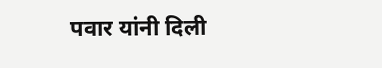पवार यांनी दिली